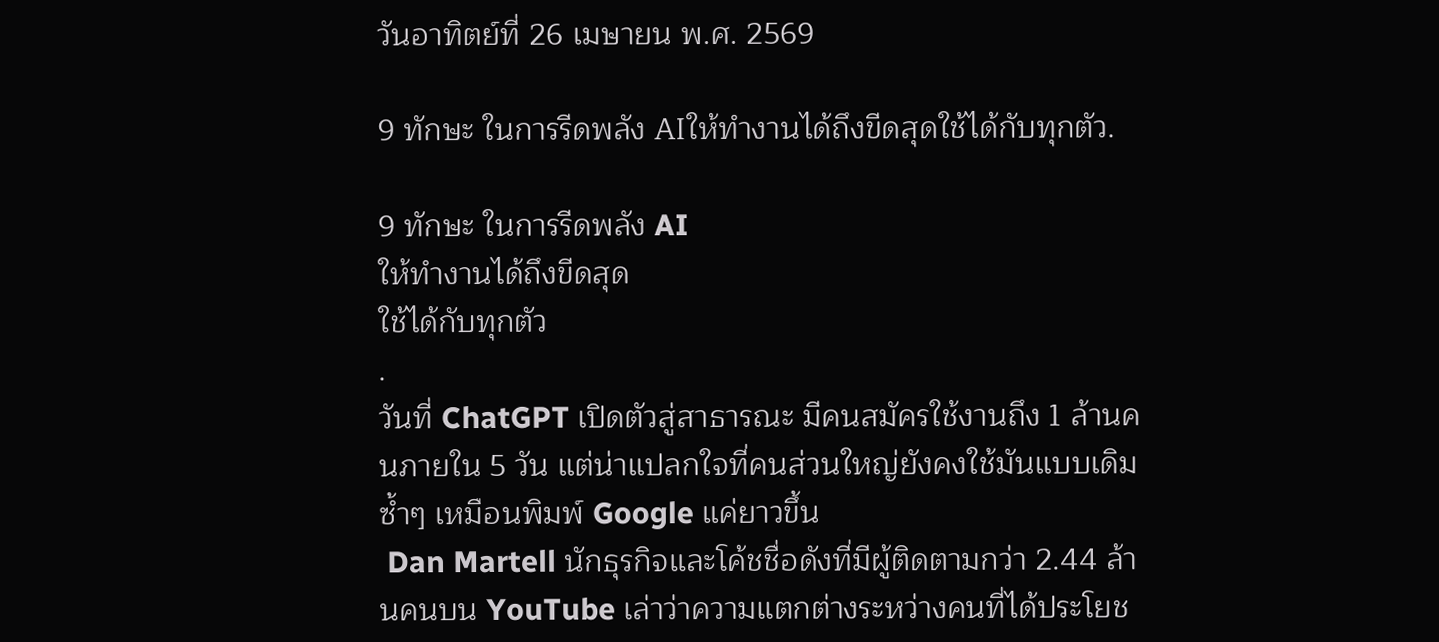วันอาทิตย์ที่ 26 เมษายน พ.ศ. 2569

9 ทักษะ ในการรีดพลัง AIให้ทำงานได้ถึงขีดสุดใช้ได้กับทุกตัว.

9 ทักษะ ในการรีดพลัง AI
ให้ทำงานได้ถึงขีดสุด
ใช้ได้กับทุกตัว
.
วันที่ ChatGPT เปิดตัวสู่สาธารณะ มีคนสมัครใช้งานถึง 1 ล้านคนภายใน 5 วัน แต่น่าแปลกใจที่คนส่วนใหญ่ยังคงใช้มันแบบเดิมซ้ำๆ เหมือนพิมพ์ Google แค่ยาวขึ้น
 Dan Martell นักธุรกิจและโค้ชชื่อดังที่มีผู้ติดตามกว่า 2.44 ล้านคนบน YouTube เล่าว่าความแตกต่างระหว่างคนที่ได้ประโยช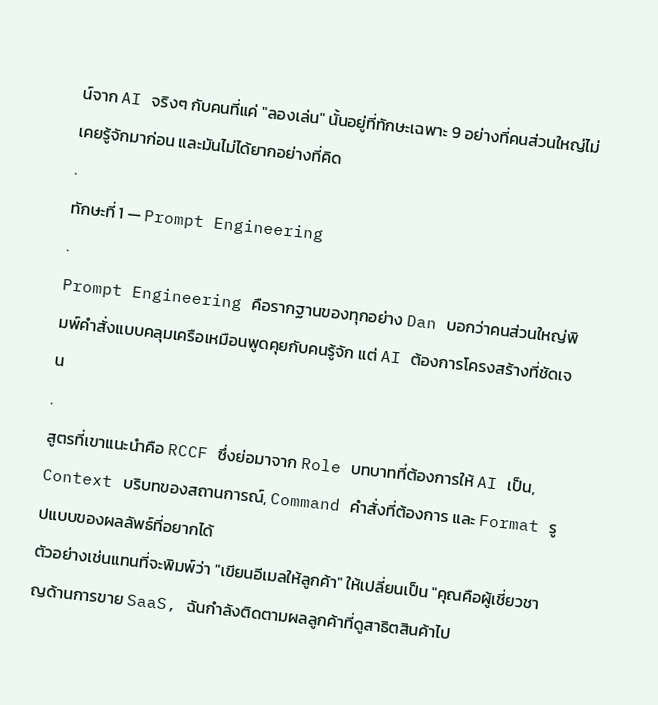น์จาก AI จริงๆ กับคนที่แค่ "ลองเล่น" นั้นอยู่ที่ทักษะเฉพาะ 9 อย่างที่คนส่วนใหญ่ไม่เคยรู้จักมาก่อน และมันไม่ได้ยากอย่างที่คิด
.
ทักษะที่ 1 — Prompt Engineering
.
Prompt Engineering คือรากฐานของทุกอย่าง Dan บอกว่าคนส่วนใหญ่พิมพ์คำสั่งแบบคลุมเครือเหมือนพูดคุยกับคนรู้จัก แต่ AI ต้องการโครงสร้างที่ชัดเจน
.
สูตรที่เขาแนะนำคือ RCCF ซึ่งย่อมาจาก Role บทบาทที่ต้องการให้ AI เป็น, Context บริบทของสถานการณ์, Command คำสั่งที่ต้องการ และ Format รูปแบบของผลลัพธ์ที่อยากได้
ตัวอย่างเช่นแทนที่จะพิมพ์ว่า "เขียนอีเมลให้ลูกค้า" ให้เปลี่ยนเป็น "คุณคือผู้เชี่ยวชาญด้านการขาย SaaS, ฉันกำลังติดตามผลลูกค้าที่ดูสาธิตสินค้าไป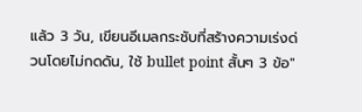แล้ว 3 วัน, เขียนอีเมลกระชับที่สร้างความเร่งด่วนโดยไม่กดดัน, ใช้ bullet point สั้นๆ 3 ข้อ"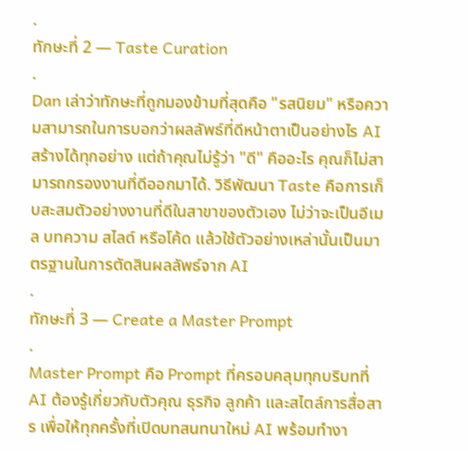.
ทักษะที่ 2 — Taste Curation
.
Dan เล่าว่าทักษะที่ถูกมองข้ามที่สุดคือ "รสนิยม" หรือความสามารถในการบอกว่าผลลัพธ์ที่ดีหน้าตาเป็นอย่างไร AI สร้างได้ทุกอย่าง แต่ถ้าคุณไม่รู้ว่า "ดี" คืออะไร คุณก็ไม่สามารถกรองงานที่ดีออกมาได้. วิธีพัฒนา Taste คือการเก็บสะสมตัวอย่างงานที่ดีในสาขาของตัวเอง ไม่ว่าจะเป็นอีเมล บทความ สไลด์ หรือโค้ด แล้วใช้ตัวอย่างเหล่านั้นเป็นมาตรฐานในการตัดสินผลลัพธ์จาก AI
.
ทักษะที่ 3 — Create a Master Prompt
.
Master Prompt คือ Prompt ที่ครอบคลุมทุกบริบทที่ AI ต้องรู้เกี่ยวกับตัวคุณ ธุรกิจ ลูกค้า และสไตล์การสื่อสาร เพื่อให้ทุกครั้งที่เปิดบทสนทนาใหม่ AI พร้อมทำงา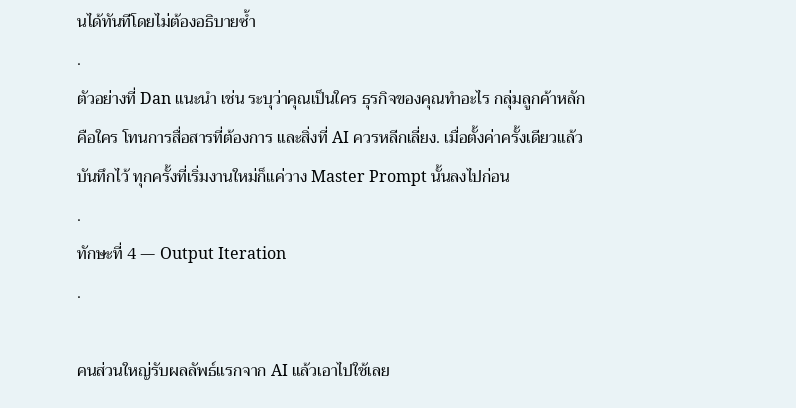นได้ทันทีโดยไม่ต้องอธิบายซ้ำ
.
ตัวอย่างที่ Dan แนะนำ เช่น ระบุว่าคุณเป็นใคร ธุรกิจของคุณทำอะไร กลุ่มลูกค้าหลักคือใคร โทนการสื่อสารที่ต้องการ และสิ่งที่ AI ควรหลีกเลี่ยง. เมื่อตั้งค่าครั้งเดียวแล้วบันทึกไว้ ทุกครั้งที่เริ่มงานใหม่ก็แค่วาง Master Prompt นั้นลงไปก่อน
.
ทักษะที่ 4 — Output Iteration
.

คนส่วนใหญ่รับผลลัพธ์แรกจาก AI แล้วเอาไปใช้เลย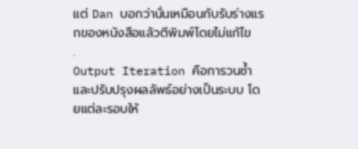แต่ Dan บอกว่านั่นเหมือนกับรับร่างแรกของหนังสือแล้วตีพิมพ์โดยไม่แก้ไข
.
Output Iteration คือการวนซ้ำและปรับปรุงผลลัพธ์อย่างเป็นระบบ โดยแต่ละรอบให้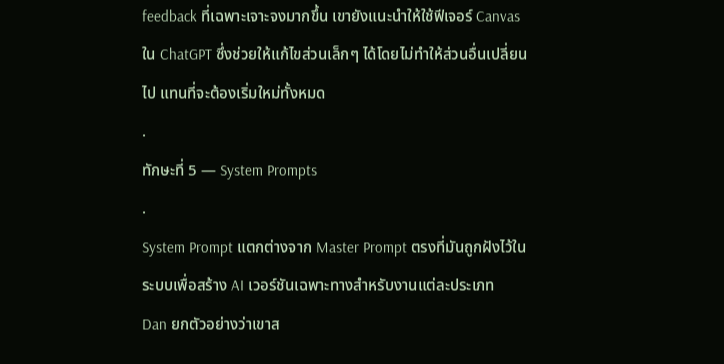feedback ที่เฉพาะเจาะจงมากขึ้น เขายังแนะนำให้ใช้ฟีเจอร์ Canvas ใน ChatGPT ซึ่งช่วยให้แก้ไขส่วนเล็กๆ ได้โดยไม่ทำให้ส่วนอื่นเปลี่ยนไป แทนที่จะต้องเริ่มใหม่ทั้งหมด
.
ทักษะที่ 5 — System Prompts
.
System Prompt แตกต่างจาก Master Prompt ตรงที่มันถูกฝังไว้ในระบบเพื่อสร้าง AI เวอร์ชันเฉพาะทางสำหรับงานแต่ละประเภท
Dan ยกตัวอย่างว่าเขาส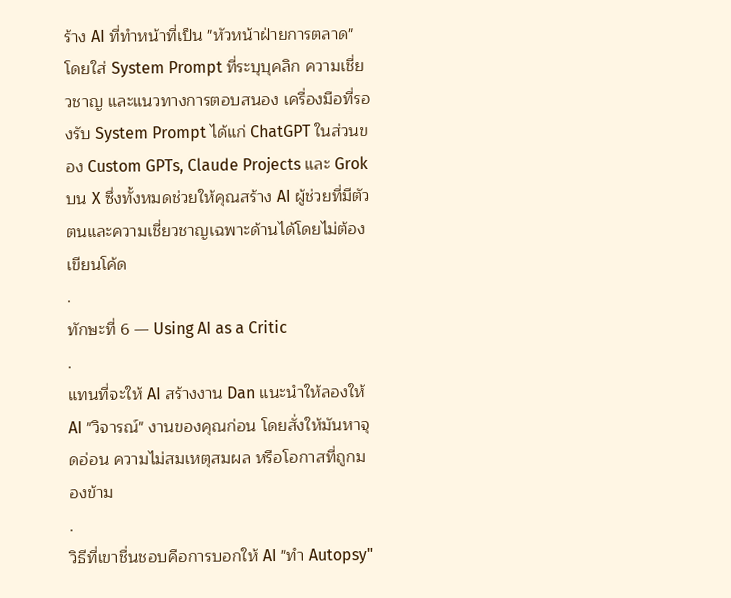ร้าง AI ที่ทำหน้าที่เป็น "หัวหน้าฝ่ายการตลาด" โดยใส่ System Prompt ที่ระบุบุคลิก ความเชี่ยวชาญ และแนวทางการตอบสนอง เครื่องมือที่รองรับ System Prompt ได้แก่ ChatGPT ในส่วนของ Custom GPTs, Claude Projects และ Grok บน X ซึ่งทั้งหมดช่วยให้คุณสร้าง AI ผู้ช่วยที่มีตัวตนและความเชี่ยวชาญเฉพาะด้านได้โดยไม่ต้องเขียนโค้ด
.
ทักษะที่ 6 — Using AI as a Critic
.
แทนที่จะให้ AI สร้างงาน Dan แนะนำให้ลองให้ AI "วิจารณ์" งานของคุณก่อน โดยสั่งให้มันหาจุดอ่อน ความไม่สมเหตุสมผล หรือโอกาสที่ถูกมองข้าม
.
วิธีที่เขาชื่นชอบคือการบอกให้ AI "ทำ Autopsy"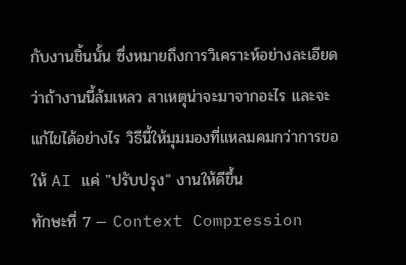กับงานชิ้นนั้น ซึ่งหมายถึงการวิเคราะห์อย่างละเอียดว่าถ้างานนี้ล้มเหลว สาเหตุน่าจะมาจากอะไร และจะแก้ไขได้อย่างไร วิธีนี้ให้มุมมองที่แหลมคมกว่าการขอให้ AI แค่ "ปรับปรุง" งานให้ดีขึ้น
ทักษะที่ 7 — Context Compression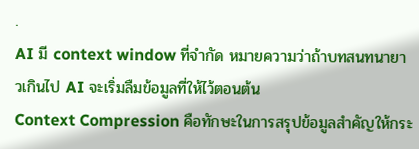.
AI มี context window ที่จำกัด หมายความว่าถ้าบทสนทนายาวเกินไป AI จะเริ่มลืมข้อมูลที่ให้ไว้ตอนต้น
Context Compression คือทักษะในการสรุปข้อมูลสำคัญให้กระ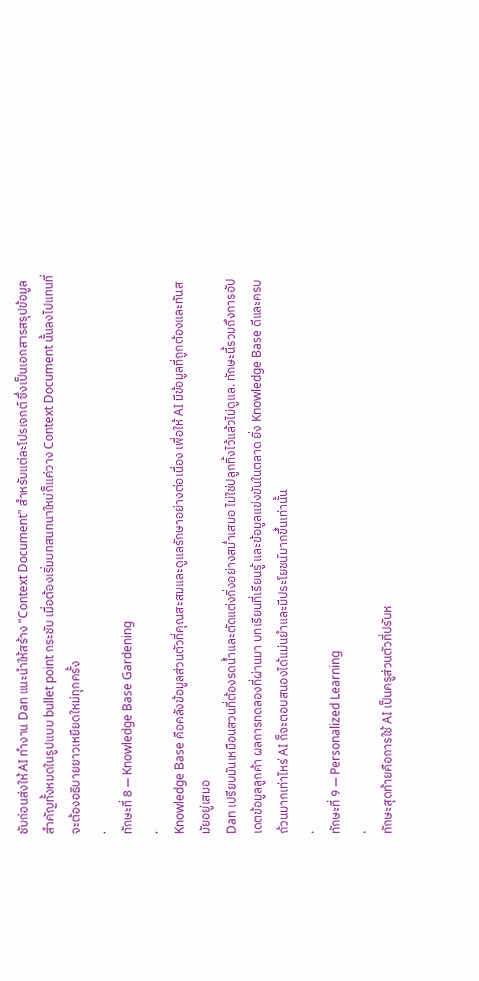ชับก่อนส่งให้ AI ทำงาน Dan แนะนำให้สร้าง "Context Document" สำหรับแต่ละโปรเจกต์ ซึ่งเป็นเอกสารสรุปข้อมูลสำคัญทั้งหมดในรูปแบบ bullet point กระชับ เมื่อต้องเริ่มบทสนทนาใหม่ก็แค่วาง Context Document นั้นลงไปแทนที่จะต้องอธิบายยาวเหยียดใหม่ทุกครั้ง
.
ทักษะที่ 8 — Knowledge Base Gardening
.
Knowledge Base คือคลังข้อมูลส่วนตัวที่คุณสะสมและดูแลรักษาอย่างต่อเนื่อง เพื่อให้ AI มีข้อมูลที่ถูกต้องและทันสมัยอยู่เสมอ
Dan เปรียบมันเหมือนสวนที่ต้องรดน้ำและตัดแต่งกิ่งอย่างสม่ำเสมอ ไม่ใช่ปลูกทิ้งไว้แล้วไม่ดูแล. ทักษะนี้รวมถึงการอัปเดตข้อมูลลูกค้า ผลการทดลองที่ผ่านมา บทเรียนที่เรียนรู้ และข้อมูลแข่งขันในตลาด ยิ่ง Knowledge Base ดีและครบถ้วนมากเท่าไหร่ AI ก็จะตอบสนองได้แม่นยำและมีประโยชน์มากขึ้นเท่านั้น
.
ทักษะที่ 9 — Personalized Learning
.
ทักษะสุดท้ายคือการใช้ AI เป็นครูส่วนตัวที่ปรับห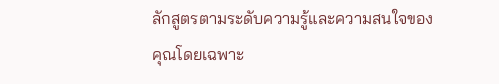ลักสูตรตามระดับความรู้และความสนใจของคุณโดยเฉพาะ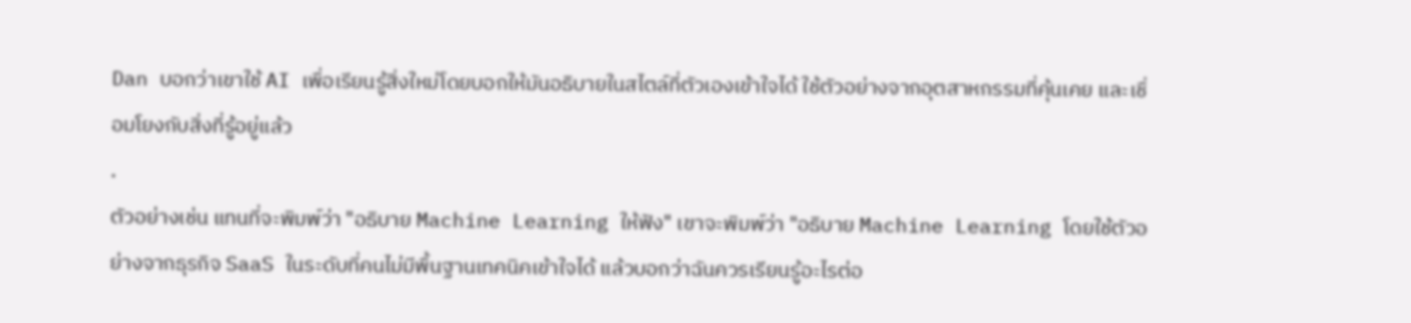Dan บอกว่าเขาใช้ AI เพื่อเรียนรู้สิ่งใหม่โดยบอกให้มันอธิบายในสไตล์ที่ตัวเองเข้าใจได้ ใช้ตัวอย่างจากอุตสาหกรรมที่คุ้นเคย และเชื่อมโยงกับสิ่งที่รู้อยู่แล้ว
.
ตัวอย่างเช่น แทนที่จะพิมพ์ว่า "อธิบาย Machine Learning ให้ฟัง" เขาจะพิมพ์ว่า "อธิบาย Machine Learning โดยใช้ตัวอย่างจากธุรกิจ SaaS ในระดับที่คนไม่มีพื้นฐานเทคนิคเข้าใจได้ แล้วบอกว่าฉันควรเรียนรู้อะไรต่อ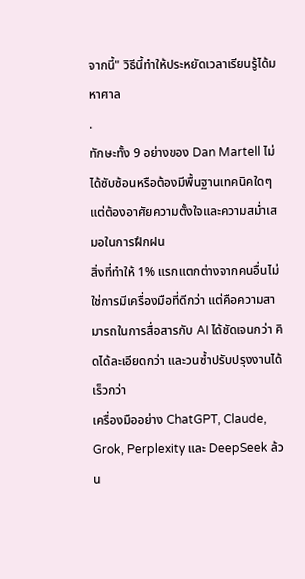จากนี้" วิธีนี้ทำให้ประหยัดเวลาเรียนรู้ได้มหาศาล
.
ทักษะทั้ง 9 อย่างของ Dan Martell ไม่ได้ซับซ้อนหรือต้องมีพื้นฐานเทคนิคใดๆ แต่ต้องอาศัยความตั้งใจและความสม่ำเสมอในการฝึกฝน
สิ่งที่ทำให้ 1% แรกแตกต่างจากคนอื่นไม่ใช่การมีเครื่องมือที่ดีกว่า แต่คือความสามารถในการสื่อสารกับ AI ได้ชัดเจนกว่า คิดได้ละเอียดกว่า และวนซ้ำปรับปรุงงานได้เร็วกว่า
เครื่องมืออย่าง ChatGPT, Claude, Grok, Perplexity และ DeepSeek ล้วน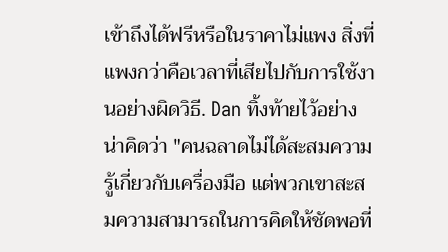เข้าถึงได้ฟรีหรือในราคาไม่แพง สิ่งที่แพงกว่าคือเวลาที่เสียไปกับการใช้งานอย่างผิดวิธี. Dan ทิ้งท้ายไว้อย่างน่าคิดว่า "คนฉลาดไม่ได้สะสมความรู้เกี่ยวกับเครื่องมือ แต่พวกเขาสะสมความสามารถในการคิดให้ชัดพอที่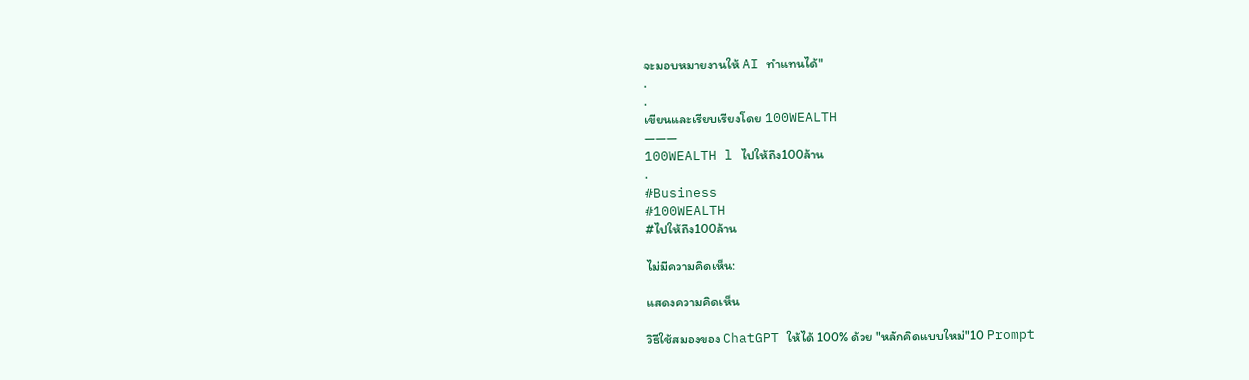จะมอบหมายงานให้ AI ทำแทนได้"
.
.
เขียนและเรียบเรียงโดย 100WEALTH
———
100WEALTH l ไปให้ถึง100ล้าน
.
#Business
#100WEALTH
#ไปให้ถึง100ล้าน

ไม่มีความคิดเห็น:

แสดงความคิดเห็น

วิธีใช้สมองของ ChatGPT ให้ได้ 100% ด้วย "หลักคิดแบบใหม่"10 Prompt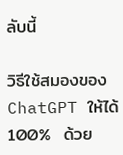ลับนี้

วิธีใช้สมองของ  ChatGPT ให้ได้ 100%  ด้วย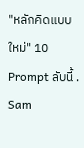"หลักคิดแบบใหม่" 10 Prompt ลับนี้ . Sam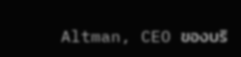Altman, CEO ของบริ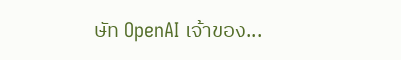ษัท OpenAI เจ้าของ...